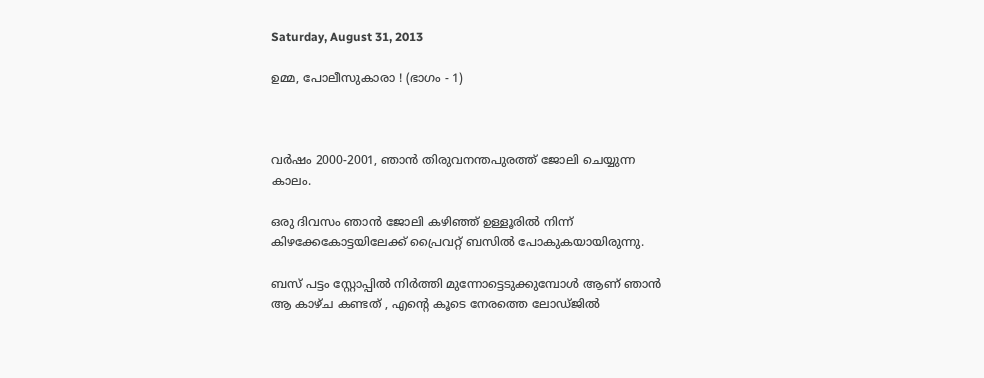Saturday, August 31, 2013

ഉമ്മ, പോലീസുകാരാ ! (ഭാഗം - 1)



വര്‍ഷം 2000-2001, ഞാന്‍ തിരുവനന്തപുരത്ത് ജോലി ചെയ്യുന്ന കാലം.

ഒരു ദിവസം ഞാന്‍ ജോലി കഴിഞ്ഞ് ഉള്ളൂരില്‍ നിന്ന് കിഴക്കേകോട്ടയിലേക്ക് പ്രൈവറ്റ് ബസില്‍ പോകുകയായിരുന്നു.

ബസ്‌ പട്ടം സ്റ്റോപ്പില്‍ നിര്‍ത്തി മുന്നോട്ടെടുക്കുമ്പോള്‍ ആണ് ഞാന്‍ ആ കാഴ്ച കണ്ടത് , എന്‍റെ കൂടെ നേരത്തെ ലോഡ്ജില്‍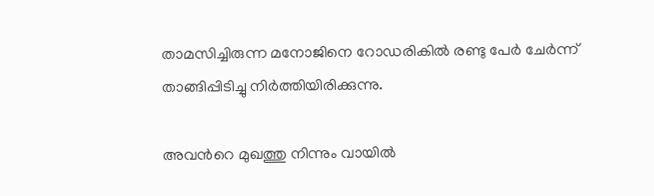താമസിച്ചിരുന്ന മനോജിനെ റോഡരികില്‍ രണ്ടു പേര്‍ ചേര്‍ന്ന് താങ്ങിപ്പിടിച്ചു നിര്‍ത്തിയിരിക്കുന്നു.

അവന്‍റെ മുഖത്തു നിന്നും വായില്‍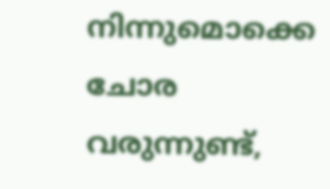നിന്നുമൊക്കെ ചോര വരുന്നുണ്ട്,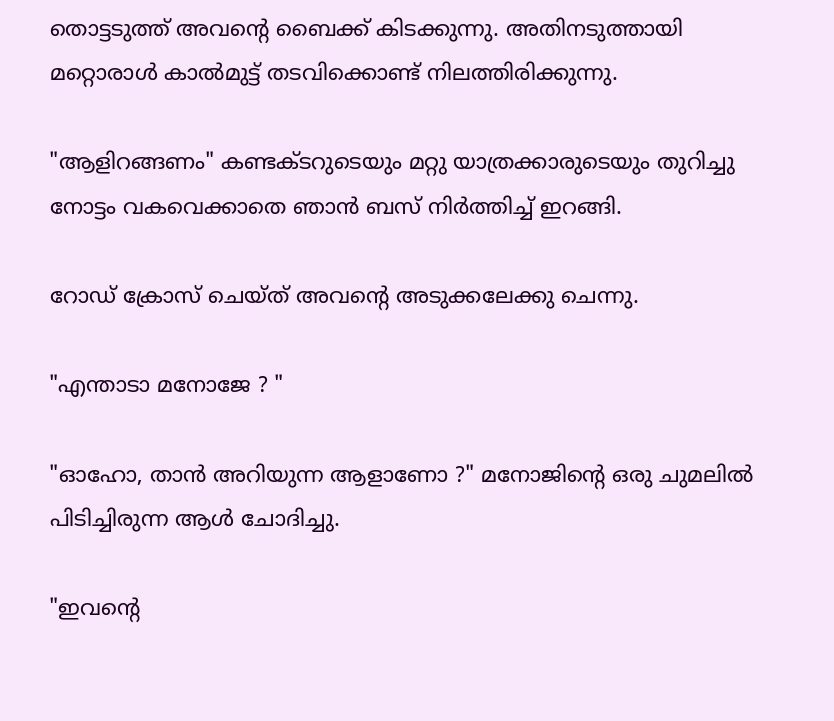തൊട്ടടുത്ത്‌ അവന്‍റെ ബൈക്ക് കിടക്കുന്നു. അതിനടുത്തായി മറ്റൊരാള്‍ കാല്‍മുട്ട് തടവിക്കൊണ്ട് നിലത്തിരിക്കുന്നു.

"ആളിറങ്ങണം" കണ്ടക്ടറുടെയും മറ്റു യാത്രക്കാരുടെയും തുറിച്ചു നോട്ടം വകവെക്കാതെ ഞാന്‍ ബസ് നിര്‍ത്തിച്ച് ഇറങ്ങി.

റോഡ്‌ ക്രോസ് ചെയ്ത് അവന്‍റെ അടുക്കലേക്കു ചെന്നു.

"എന്താടാ മനോജേ ? "

"ഓഹോ, താന്‍ അറിയുന്ന ആളാണോ ?" മനോജിന്‍റെ ഒരു ചുമലില്‍ പിടിച്ചിരുന്ന ആള്‍ ചോദിച്ചു.

"ഇവന്‍റെ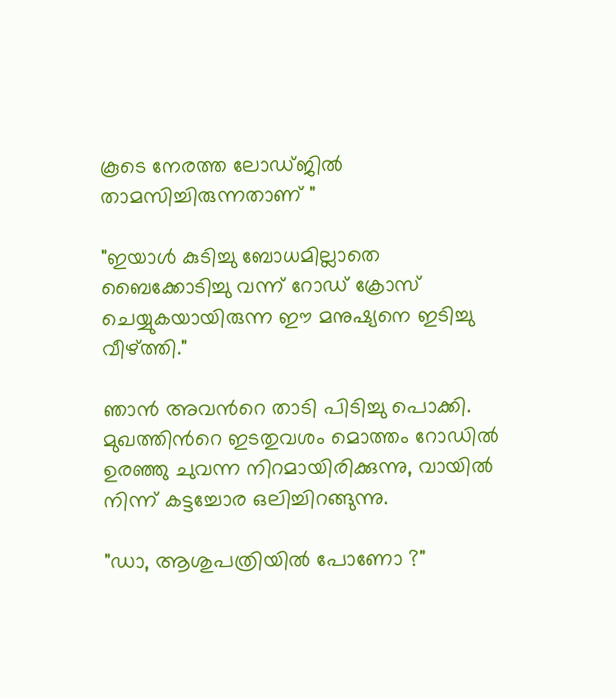കൂടെ നേരത്ത ലോഡ്ജില്‍ താമസിച്ചിരുന്നതാണ് "

"ഇയാള്‍ കുടിച്ചു ബോധമില്ലാതെ ബൈക്കോടിച്ചു വന്ന് റോഡ്‌ ക്രോസ് ചെയ്യുകയായിരുന്ന ഈ മനുഷ്യനെ ഇടിച്ചു വീഴ്ത്തി."

ഞാന്‍ അവന്‍റെ താടി പിടിച്ചു പൊക്കി. മുഖത്തിന്‍റെ ഇടതുവശം മൊത്തം റോഡില്‍ ഉരഞ്ഞു ചുവന്ന നിറമായിരിക്കുന്നു, വായില്‍ നിന്ന് കട്ടച്ചോര ഒലിച്ചിറങ്ങുന്നു.

"ഡാ, ആശുപത്രിയില്‍ പോണോ ?"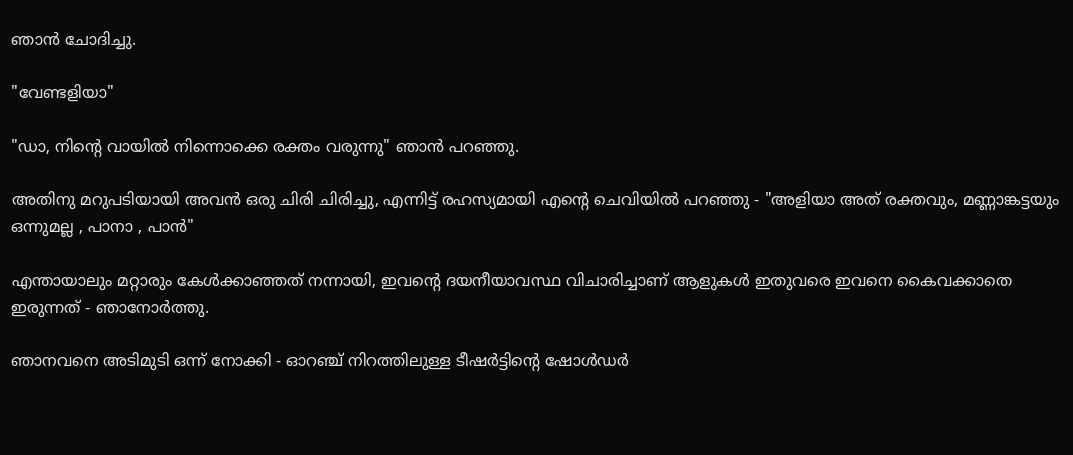ഞാന്‍ ചോദിച്ചു.

"വേണ്ടളിയാ"

"ഡാ, നിന്‍റെ വായില്‍ നിന്നൊക്കെ രക്തം വരുന്നു" ഞാന്‍ പറഞ്ഞു.

അതിനു മറുപടിയായി അവന്‍ ഒരു ചിരി ചിരിച്ചു, എന്നിട്ട് രഹസ്യമായി എന്‍റെ ചെവിയില്‍ പറഞ്ഞു - "അളിയാ അത് രക്തവും, മണ്ണാങ്കട്ടയും ഒന്നുമല്ല , പാനാ , പാന്‍"

എന്തായാലും മറ്റാരും കേള്‍ക്കാഞ്ഞത് നന്നായി, ഇവന്‍റെ ദയനീയാവസ്ഥ വിചാരിച്ചാണ് ആളുകള്‍ ഇതുവരെ ഇവനെ കൈവക്കാതെ ഇരുന്നത് - ഞാനോര്‍ത്തു.

ഞാനവനെ അടിമുടി ഒന്ന് നോക്കി - ഓറഞ്ച് നിറത്തിലുള്ള ടീഷര്‍ട്ടിന്‍റെ ഷോള്‍ഡര്‍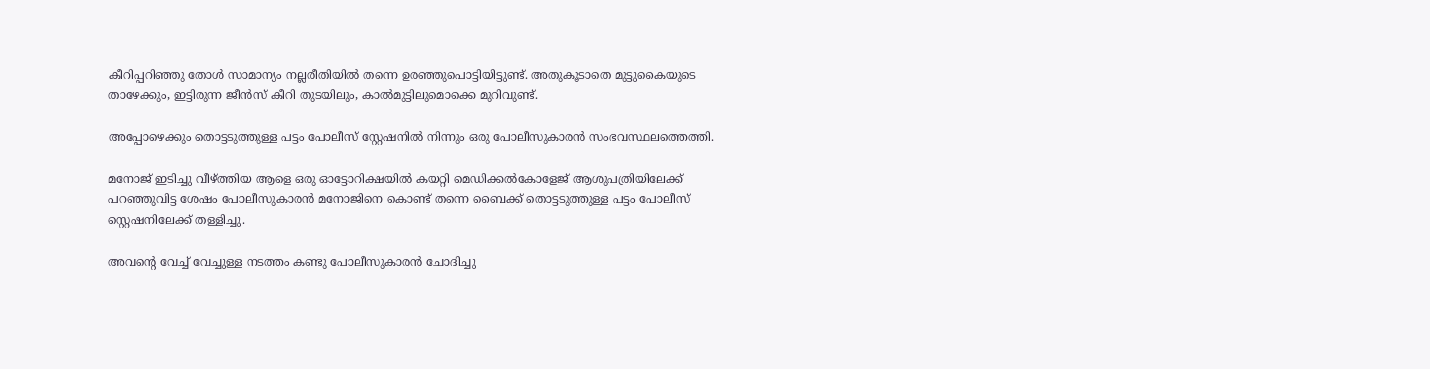കീറിപ്പറിഞ്ഞു തോള്‍ സാമാന്യം നല്ലരീതിയില്‍ തന്നെ ഉരഞ്ഞുപൊട്ടിയിട്ടുണ്ട്. അതുകൂടാതെ മുട്ടുകൈയുടെ താഴേക്കും, ഇട്ടിരുന്ന ജീന്‍സ് കീറി തുടയിലും, കാല്‍മുട്ടിലുമൊക്കെ മുറിവുണ്ട്.

അപ്പോഴെക്കും തൊട്ടടുത്തുള്ള പട്ടം പോലീസ് സ്റ്റേഷനില്‍ നിന്നും ഒരു പോലീസുകാരന്‍ സംഭവസ്ഥലത്തെത്തി.

മനോജ്‌ ഇടിച്ചു വീഴ്ത്തിയ ആളെ ഒരു ഓട്ടോറിക്ഷയില്‍ കയറ്റി മെഡിക്കല്‍കോളേജ് ആശുപത്രിയിലേക്ക് പറഞ്ഞുവിട്ട ശേഷം പോലീസുകാരന്‍ മനോജിനെ കൊണ്ട് തന്നെ ബൈക്ക് തൊട്ടടുത്തുള്ള പട്ടം പോലീസ് സ്റ്റെഷനിലേക്ക് തള്ളിച്ചു.

അവന്‍റെ വേച്ച് വേച്ചുള്ള നടത്തം കണ്ടു പോലീസുകാരന്‍ ചോദിച്ചു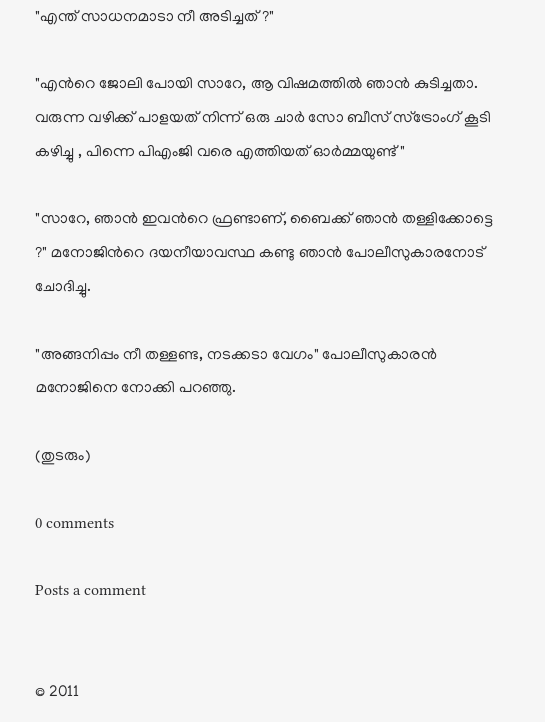"എന്ത് സാധനമാടാ നീ അടിച്ചത് ?"

"എന്‍റെ ജോലി പോയി സാറേ, ആ വിഷമത്തില്‍ ഞാന്‍ കുടിച്ചതാ. വരുന്ന വഴിക്ക് പാളയത് നിന്ന് ഒരു ചാര്‍ സോ ബീസ് സ്ട്രോംഗ് കൂടി കഴിച്ചു , പിന്നെ പിഎംജി വരെ എത്തിയത് ഓര്‍മ്മയുണ്ട് "

"സാറേ, ഞാന്‍ ഇവന്‍റെ ഫ്രണ്ടാണ്, ബൈക്ക് ഞാന്‍ തള്ളിക്കോട്ടെ ?" മനോജിന്‍റെ ദയനീയാവസ്ഥ കണ്ടു ഞാന്‍ പോലീസുകാരനോട്‌ ചോദിച്ചു.

"അങ്ങനിപ്പം നീ തള്ളണ്ട, നടക്കടാ വേഗം" പോലീസുകാരന്‍ മനോജിനെ നോക്കി പറഞ്ഞു.

(തുടരും)

0 comments

Posts a comment


© 2011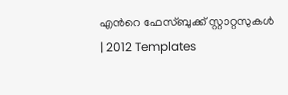എന്‍റെ ഫേസ്ബുക്ക് സ്റ്റാറ്റസുകള്‍ | 2012 Templates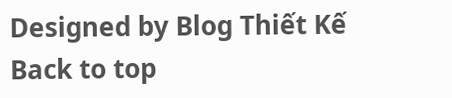Designed by Blog Thiết Kế
Back to top